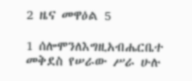2 ዜና መዋዕል 5

1 ሰሎሞንለእግዚአብሔርቤተ መቅደስ የሠራው ሥራ ሁሉ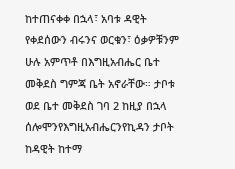ከተጠናቀቀ በኋላ፣ አባቱ ዳዊት የቀደሰውን ብሩንና ወርቁን፣ ዕቃዎቹንም ሁሉ አምጥቶ በእግዚአብሔር ቤተ መቅደስ ግምጃ ቤት አኖራቸው። ታቦቱ ወደ ቤተ መቅደስ ገባ 2 ከዚያ በኋላ ሰሎሞንየእግዚአብሔርንየኪዳን ታቦት ከዳዊት ከተማ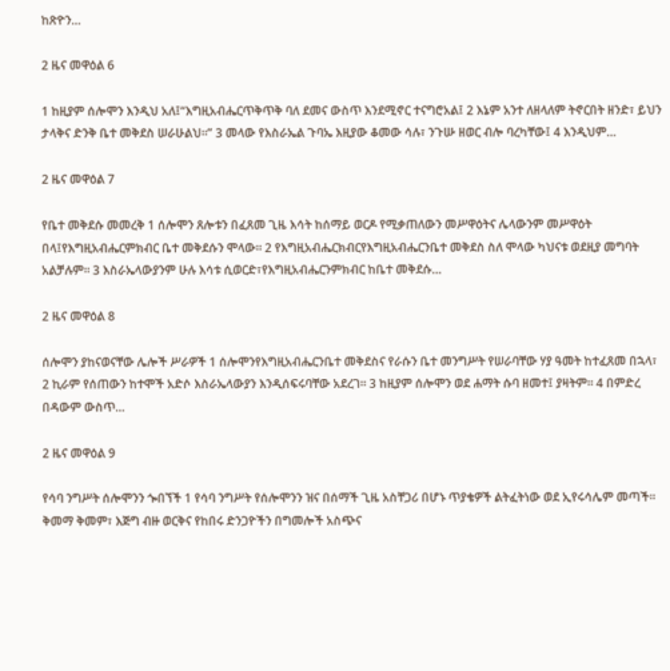ከጽዮን…

2 ዜና መዋዕል 6

1 ከዚያም ሰሎሞን እንዲህ አለ፤“እግዚአብሔርጥቅጥቅ ባለ ደመና ውስጥ እንደሚኖር ተናግሮአል፤ 2 እኔም አንተ ለዘላለም ትኖርበት ዘንድ፣ ይህን ታላቅና ድንቅ ቤተ መቅደስ ሠራሁልህ።” 3 መላው የእስራኤል ጉባኤ እዚያው ቆመው ሳሉ፣ ንጉሡ ዘወር ብሎ ባረካቸው፤ 4 እንዲህም…

2 ዜና መዋዕል 7

የቤተ መቅደሱ መመረቅ 1 ሰሎሞን ጸሎቱን በፈጸመ ጊዜ እሳት ከሰማይ ወርዶ የሚቃጠለውን መሥዋዕትና ሌላውንም መሥዋዕት በላ፤የእግዚአብሔርምክብር ቤተ መቅደሱን ሞላው። 2 የእግዚአብሔርክብርየእግዚአብሔርንቤተ መቅደስ ስለ ሞላው ካህናቱ ወደዚያ መግባት አልቻሉም። 3 እስራኤላውያንም ሁሉ እሳቱ ሲወርድ፣የእግዚአብሔርንምክብር ከቤተ መቅደሱ…

2 ዜና መዋዕል 8

ሰሎሞን ያከናወናቸው ሌሎች ሥራዎች 1 ሰሎሞንየእግዚአብሔርንቤተ መቅደስና የራሱን ቤተ መንግሥት የሠራባቸው ሃያ ዓመት ከተፈጸመ በኋላ፣ 2 ኪራም የሰጠውን ከተሞች አድሶ እስራኤላውያን እንዲሰፍሩባቸው አደረገ። 3 ከዚያም ሰሎሞን ወደ ሐማት ሱባ ዘመተ፤ ያዛትም። 4 በምድረ በዳውም ውስጥ…

2 ዜና መዋዕል 9

የሳባ ንግሥት ሰሎሞንን ጐበኘች 1 የሳባ ንግሥት የሰሎሞንን ዝና በሰማች ጊዜ አስቸጋሪ በሆኑ ጥያቄዎች ልትፈትነው ወደ ኢየሩሳሌም መጣች። ቅመማ ቅመም፣ እጅግ ብዙ ወርቅና የከበሩ ድንጋዮችን በግመሎች አስጭና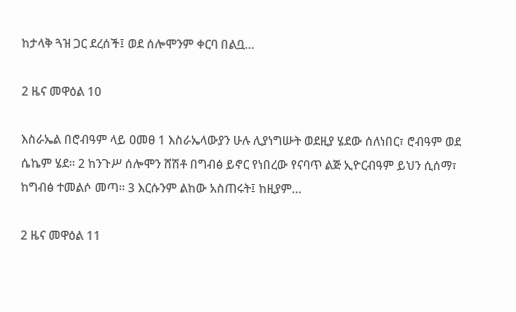ከታላቅ ጓዝ ጋር ደረሰች፤ ወደ ሰሎሞንም ቀርባ በልቧ…

2 ዜና መዋዕል 10

እስራኤል በሮብዓም ላይ ዐመፀ 1 እስራኤላውያን ሁሉ ሊያነግሡት ወደዚያ ሄደው ሰለነበር፣ ሮብዓም ወደ ሴኬም ሄደ። 2 ከንጉሥ ሰሎሞን ሸሽቶ በግብፅ ይኖር የነበረው የናባጥ ልጅ ኢዮርብዓም ይህን ሲሰማ፣ ከግብፅ ተመልሶ መጣ። 3 እርሱንም ልከው አስጠሩት፤ ከዚያም…

2 ዜና መዋዕል 11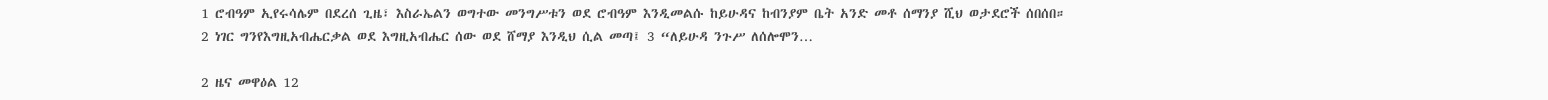1 ሮብዓም ኢየሩሳሌም በደረሰ ጊዜ፣ እስራኤልን ወግተው መንግሥቱን ወደ ሮብዓም እንዲመልሱ ከይሁዳና ከብንያም ቤት አንድ መቶ ሰማንያ ሺህ ወታደሮች ሰበሰበ። 2 ነገር ግንየእግዚአብሔርቃል ወደ እግዚአብሔር ሰው ወደ ሸማያ እንዲህ ሲል መጣ፤ 3 “ለይሁዳ ንጉሥ ለሰሎሞን…

2 ዜና መዋዕል 12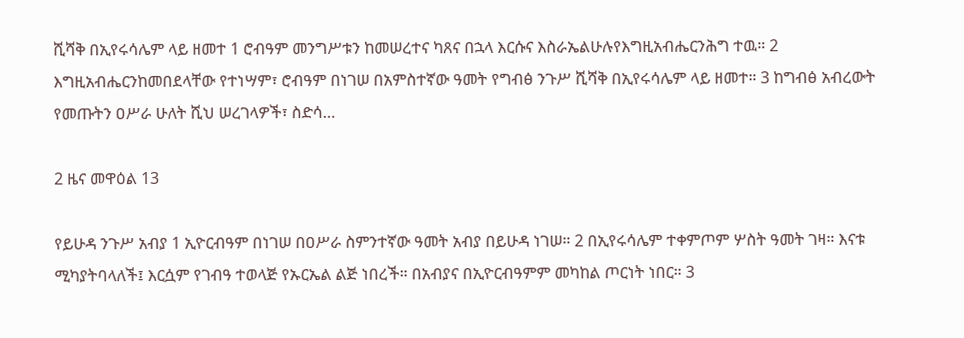ሺሻቅ በኢየሩሳሌም ላይ ዘመተ 1 ሮብዓም መንግሥቱን ከመሠረተና ካጸና በኋላ እርሱና እስራኤልሁሉየእግዚአብሔርንሕግ ተዉ። 2 እግዚአብሔርንከመበደላቸው የተነሣም፣ ሮብዓም በነገሠ በአምስተኛው ዓመት የግብፅ ንጉሥ ሺሻቅ በኢየሩሳሌም ላይ ዘመተ። 3 ከግብፅ አብረውት የመጡትን ዐሥራ ሁለት ሺህ ሠረገላዎች፣ ስድሳ…

2 ዜና መዋዕል 13

የይሁዳ ንጉሥ አብያ 1 ኢዮርብዓም በነገሠ በዐሥራ ስምንተኛው ዓመት አብያ በይሁዳ ነገሠ። 2 በኢየሩሳሌም ተቀምጦም ሦስት ዓመት ገዛ። እናቱ ሚካያትባላለች፤ እርሷም የገብዓ ተወላጅ የኡርኤል ልጅ ነበረች። በአብያና በኢዮርብዓምም መካከል ጦርነት ነበር። 3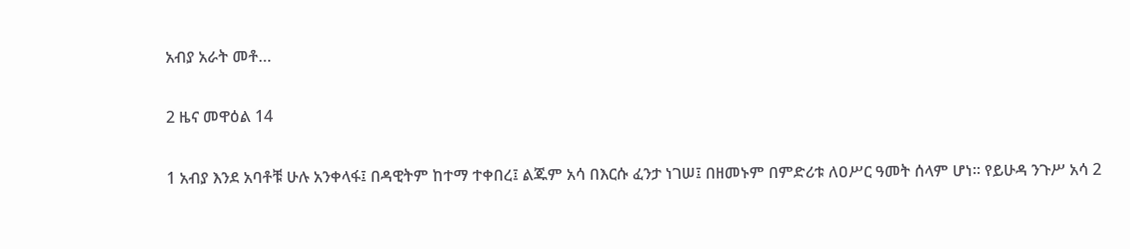አብያ አራት መቶ…

2 ዜና መዋዕል 14

1 አብያ እንደ አባቶቹ ሁሉ አንቀላፋ፤ በዳዊትም ከተማ ተቀበረ፤ ልጁም አሳ በእርሱ ፈንታ ነገሠ፤ በዘመኑም በምድሪቱ ለዐሥር ዓመት ሰላም ሆነ። የይሁዳ ንጉሥ አሳ 2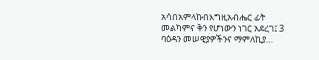አሳበአምላኩበእግዚአብሔር ፊት መልካምና ቅን የሆነውን ነገር አደረገ፤ 3 ባዕዳን መሠዊያዎችንና ማምለኪያ…